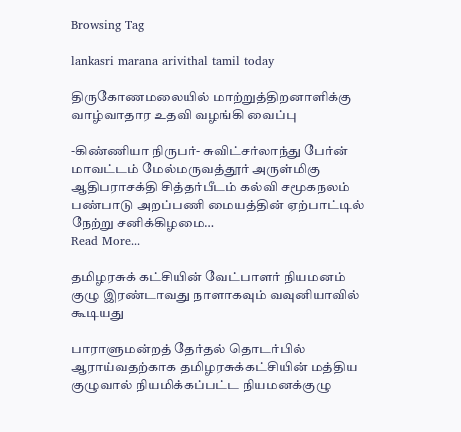Browsing Tag

lankasri marana arivithal tamil today

திருகோணமலையில் மாற்றுத்திறனாளிக்கு வாழ்வாதார உதவி வழங்கி வைப்பு

-கிண்ணியா நிருபர்- சுவிட்சர்லாந்து பேர்ன் மாவட்டம் மேல்மருவத்தூர் அருள்மிகு ஆதிபராசக்தி சித்தர்பீடம் கல்வி சமூகநலம் பண்பாடு அறப்பணி மையத்தின் ஏற்பாட்டில் நேற்று சனிக்கிழமை…
Read More...

தமிழரசுக் கட்சியின் வேட்பாளர் நியமனம் குழு இரண்டாவது நாளாகவும் வவுனியாவில் கூடியது

பாராளுமன்றத் தேர்தல் தொடர்பில் ஆராய்வதற்காக தமிழரசுக்கட்சியின் மத்திய குழுவால் நியமிக்கப்பட்ட நியமனக்குழு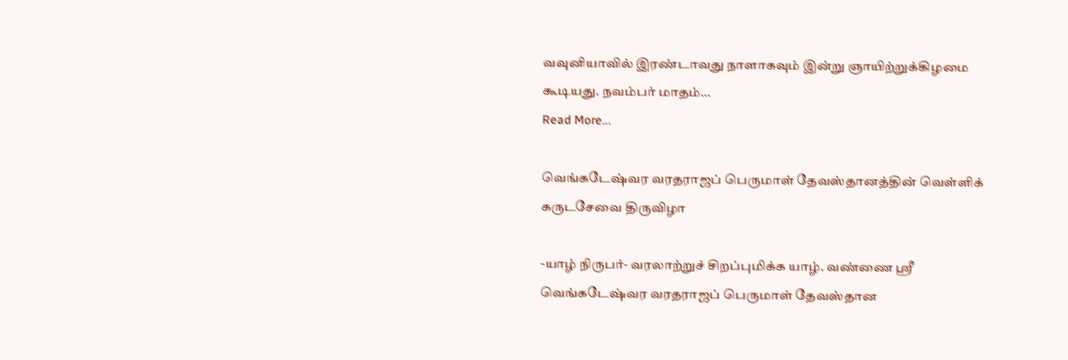வவுனியாவில் இரண்டாவது நாளாகவும் இன்று ஞாயிற்றுக்கிழமை கூடியது. நவம்பர் மாதம்…
Read More...

வெங்கடேஷ்வர வரதராஜப் பெருமாள் தேவஸ்தானத்தின் வெள்ளிக் கருடசேவை திருவிழா

-யாழ் நிருபர்- வரலாற்றுச் சிறப்புமிக்க யாழ். வண்ணை ஸ்ரீ வெங்கடேஷ்வர வரதராஜப் பெருமாள் தேவஸ்தான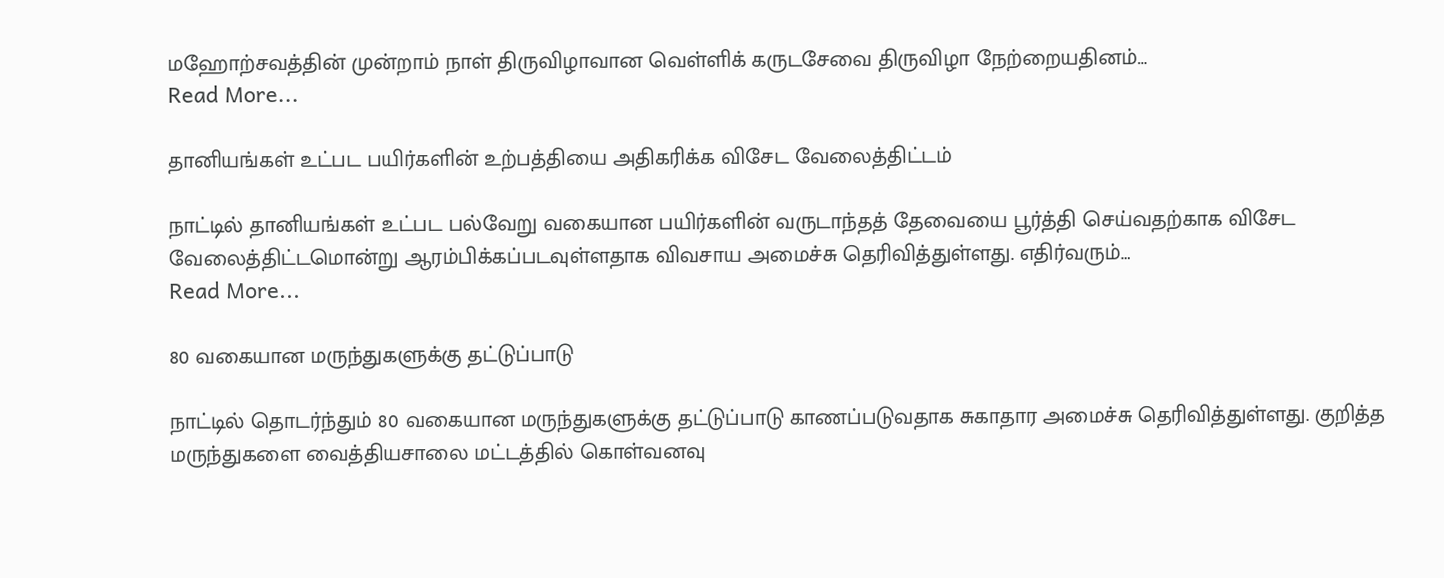மஹோற்சவத்தின் முன்றாம் நாள் திருவிழாவான வெள்ளிக் கருடசேவை திருவிழா நேற்றையதினம்…
Read More...

தானியங்கள் உட்பட பயிர்களின் உற்பத்தியை அதிகரிக்க விசேட வேலைத்திட்டம்

நாட்டில் தானியங்கள் உட்பட பல்வேறு வகையான பயிர்களின் வருடாந்தத் தேவையை பூர்த்தி செய்வதற்காக விசேட வேலைத்திட்டமொன்று ஆரம்பிக்கப்படவுள்ளதாக விவசாய அமைச்சு தெரிவித்துள்ளது. எதிர்வரும்…
Read More...

80 வகையான மருந்துகளுக்கு தட்டுப்பாடு

நாட்டில் தொடர்ந்தும் 80 வகையான மருந்துகளுக்கு தட்டுப்பாடு காணப்படுவதாக சுகாதார அமைச்சு தெரிவித்துள்ளது. குறித்த மருந்துகளை வைத்தியசாலை மட்டத்தில் கொள்வனவு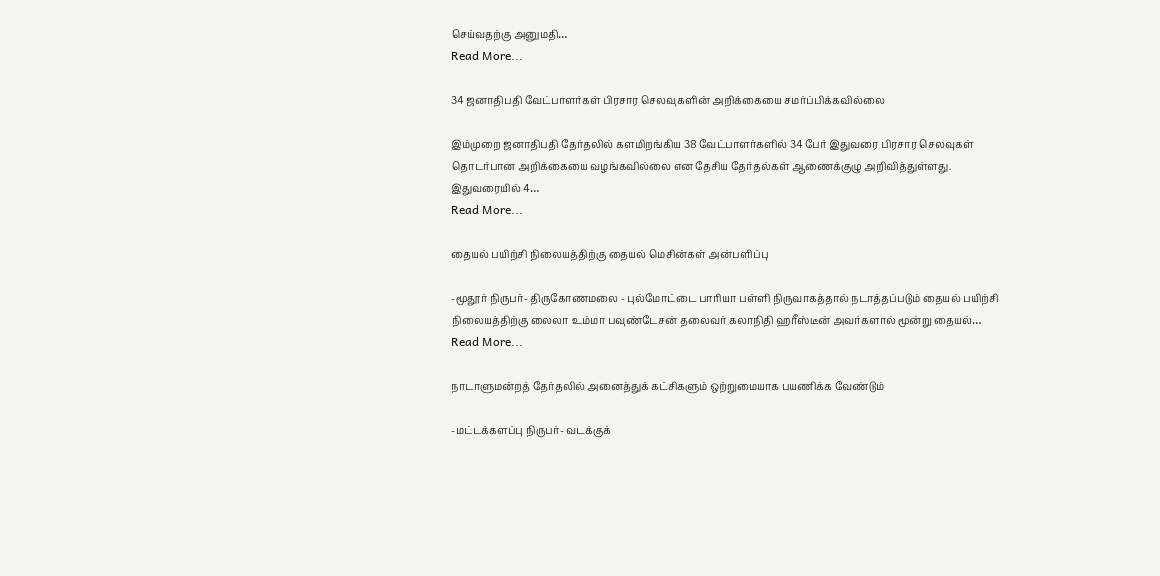செய்வதற்கு அனுமதி…
Read More...

34 ஜனாதிபதி வேட்பாளர்கள் பிரசார செலவுகளின் அறிக்கையை சமர்ப்பிக்கவில்லை

இம்முறை ஜனாதிபதி தேர்தலில் களமிறங்கிய 38 வேட்பாளர்களில் 34 பேர் இதுவரை பிரசார செலவுகள் தொடர்பான அறிக்கையை வழங்கவில்லை என தேசிய தேர்தல்கள் ஆணைக்குழு அறிவித்துள்ளது. இதுவரையில் 4…
Read More...

தையல் பயிற்சி நிலையத்திற்கு தையல் மெசின்கள் அன்பளிப்பு

-மூதூர் நிருபர்- திருகோணமலை - புல்மோட்டை பாரியா பள்ளி நிருவாகத்தால் நடாத்தப்படும் தையல் பயிற்சி நிலையத்திற்கு லைலா உம்மா பவுண்டேசன் தலைவர் கலாநிதி ஹரீஸ்டீன் அவர்களால் மூன்று தையல்…
Read More...

நாடாளுமன்றத் தேர்தலில் அனைத்துக் கட்சிகளும் ஒற்றுமையாக பயணிக்க வேண்டும்

-மட்டக்களப்பு நிருபர்- வடக்குக்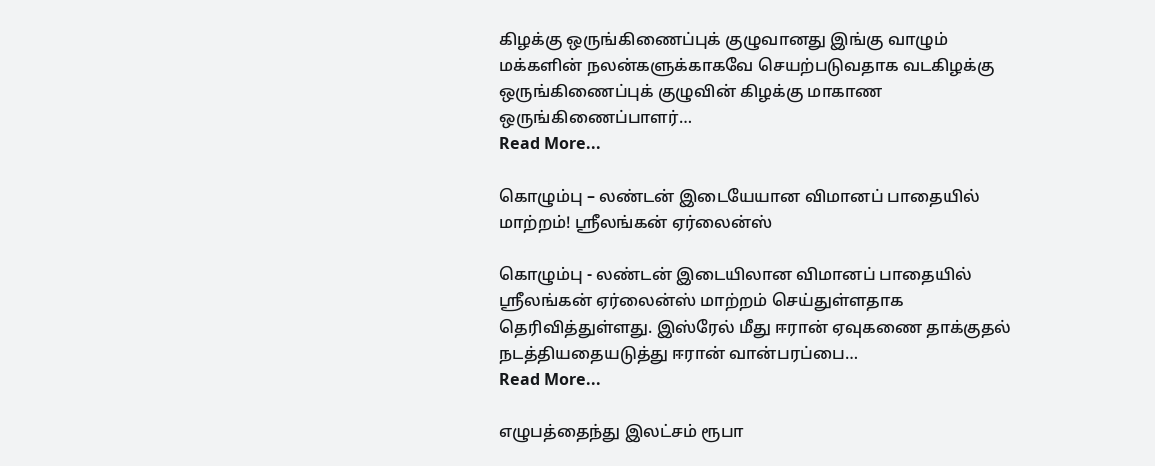கிழக்கு ஒருங்கிணைப்புக் குழுவானது இங்கு வாழும் மக்களின் நலன்களுக்காகவே செயற்படுவதாக வடகிழக்கு ஒருங்கிணைப்புக் குழுவின் கிழக்கு மாகாண ஒருங்கிணைப்பாளர்…
Read More...

கொழும்பு – லண்டன் இடையேயான விமானப் பாதையில் மாற்றம்! ஸ்ரீலங்கன் ஏர்லைன்ஸ்

கொழும்பு - லண்டன் இடையிலான விமானப் பாதையில் ஸ்ரீலங்கன் ஏர்லைன்ஸ் மாற்றம் செய்துள்ளதாக தெரிவித்துள்ளது. இஸ்ரேல் மீது ஈரான் ஏவுகணை தாக்குதல் நடத்தியதையடுத்து ஈரான் வான்பரப்பை…
Read More...

எழுபத்தைந்து இலட்சம் ரூபா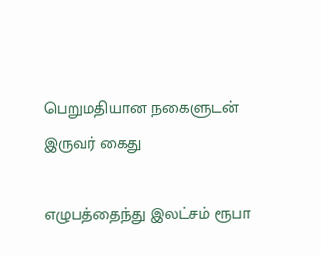பெறுமதியான நகைளுடன் இருவர் கைது

எழுபத்தைந்து இலட்சம் ரூபா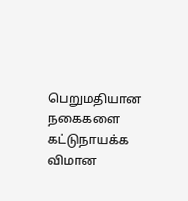பெறுமதியான நகைகளை கட்டுநாயக்க விமான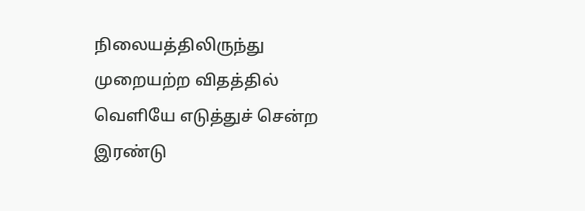நிலையத்திலிருந்து முறையற்ற விதத்தில் வெளியே எடுத்துச் சென்ற இரண்டு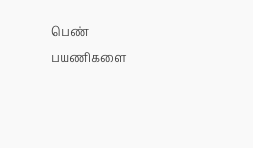பெண் பயணிகளை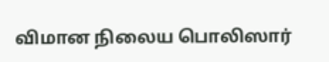விமான நிலைய பொலிஸார்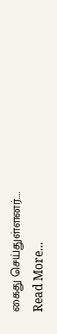கைது செய்துள்ளனர்.…
Read More...